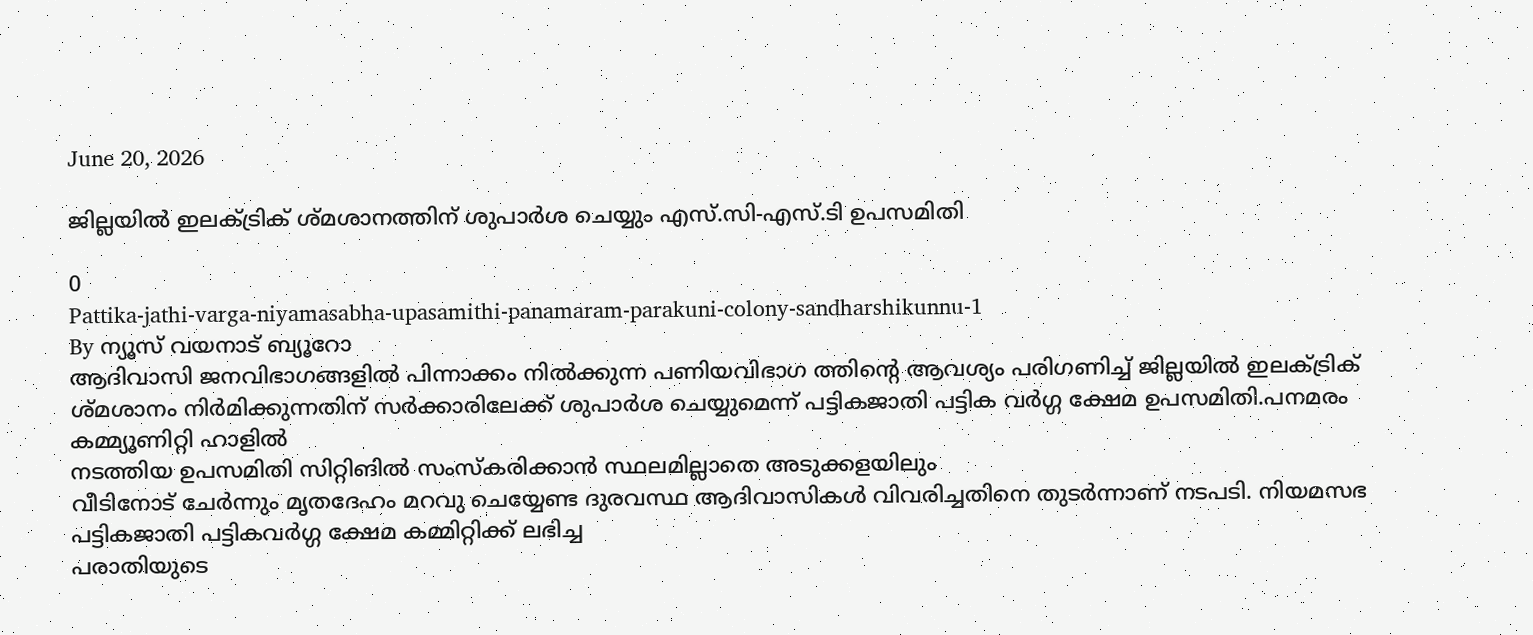June 20, 2026

ജില്ലയില്‍ ഇലക്ട്രിക് ശ്മശാനത്തിന് ശുപാര്‍ശ ചെയ്യും എസ്.സി-എസ്.ടി ഉപസമിതി

0
Pattika-jathi-varga-niyamasabha-upasamithi-panamaram-parakuni-colony-sandharshikunnu-1
By ന്യൂസ് വയനാട് ബ്യൂറോ
ആദിവാസി ജനവിഭാഗങ്ങളില്‍ പിന്നാക്കം നില്‍ക്കുന്ന പണിയവിഭാഗ ത്തിന്റെ ആവശ്യം പരിഗണിച്ച് ജില്ലയില്‍ ഇലക്ട്രിക് ശ്മശാനം നിര്‍മിക്കുന്നതിന് സര്‍ക്കാരിലേക്ക് ശുപാര്‍ശ ചെയ്യുമെന്ന് പട്ടികജാതി പട്ടിക വര്‍ഗ്ഗ ക്ഷേമ ഉപസമിതി.പനമരം കമ്മ്യൂണിറ്റി ഹാളില്‍
നടത്തിയ ഉപസമിതി സിറ്റിങില്‍ സംസ്‌കരിക്കാന്‍ സ്ഥലമില്ലാതെ അടുക്കളയിലും
വീടിനോട് ചേര്‍ന്നും മൃതദേഹം മറവു ചെയ്യേണ്ട ദുരവസ്ഥ ആദിവാസികള്‍ വിവരിച്ചതിനെ തുടര്‍ന്നാണ് നടപടി. നിയമസഭ പട്ടികജാതി പട്ടികവര്‍ഗ്ഗ ക്ഷേമ കമ്മിറ്റിക്ക് ലഭിച്ച
പരാതിയുടെ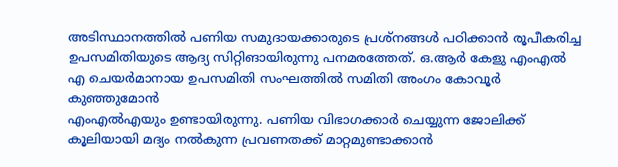അടിസ്ഥാനത്തില്‍ പണിയ സമുദായക്കാരുടെ പ്രശ്‌നങ്ങള്‍ പഠിക്കാന്‍ രൂപീകരിച്ച ഉപസമിതിയുടെ ആദ്യ സിറ്റിങായിരുന്നു പനമരത്തേത്. ഒ.ആര്‍ കേളു എംഎല്‍
എ ചെയര്‍മാനായ ഉപസമിതി സംഘത്തില്‍ സമിതി അംഗം കോവൂര്‍ കുഞ്ഞുമോന്‍
എംഎല്‍എയും ഉണ്ടായിരുന്നു. പണിയ വിഭാഗക്കാര്‍ ചെയ്യുന്ന ജോലിക്ക് കൂലിയായി മദ്യം നല്‍കുന്ന പ്രവണതക്ക് മാറ്റമുണ്ടാക്കാന്‍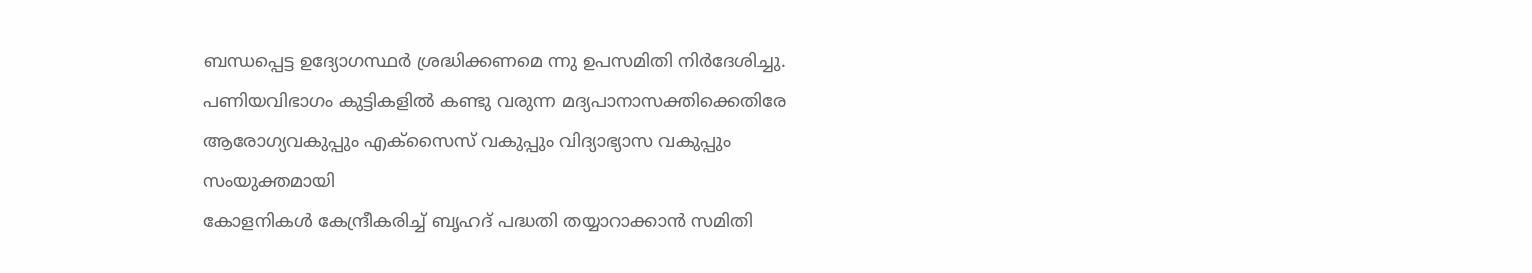ബന്ധപ്പെട്ട ഉദ്യോഗസ്ഥര്‍ ശ്രദ്ധിക്കണമെ ന്നു ഉപസമിതി നിര്‍ദേശിച്ചു. പണിയവിഭാഗം കുട്ടികളില്‍ കണ്ടു വരുന്ന മദ്യപാനാസക്തിക്കെതിരേ
ആരോഗ്യവകുപ്പും എക്‌സൈസ് വകുപ്പും വിദ്യാഭ്യാസ വകുപ്പും സംയുക്തമായി
കോളനികള്‍ കേന്ദ്രീകരിച്ച് ബൃഹദ് പദ്ധതി തയ്യാറാക്കാന്‍ സമിതി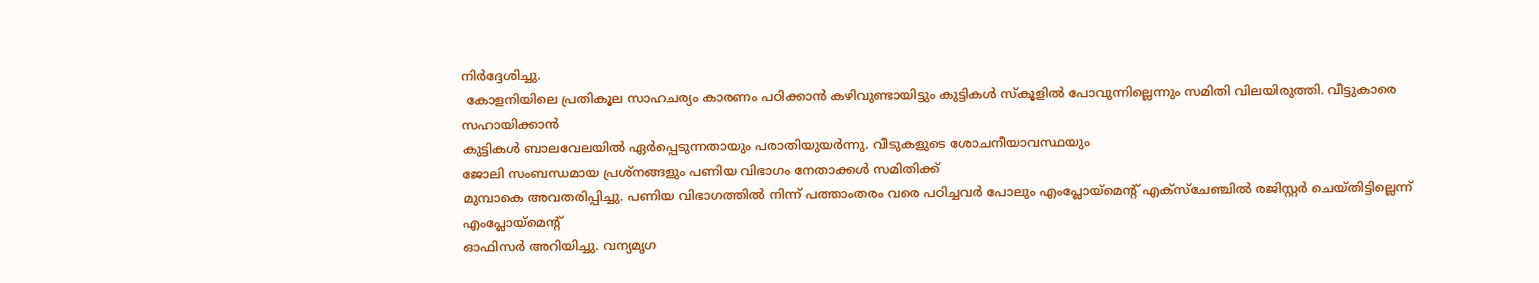നിര്‍ദ്ദേശിച്ചു.
 കോളനിയിലെ പ്രതികൂല സാഹചര്യം കാരണം പഠിക്കാന്‍ കഴിവുണ്ടായിട്ടും കുട്ടികള്‍ സ്‌കൂളില്‍ പോവുന്നില്ലെന്നും സമിതി വിലയിരുത്തി. വീട്ടുകാരെ സഹായിക്കാന്‍
കുട്ടികള്‍ ബാലവേലയില്‍ ഏര്‍പ്പെടുന്നതായും പരാതിയുയര്‍ന്നു. വീടുകളുടെ ശോചനീയാവസ്ഥയും
ജോലി സംബന്ധമായ പ്രശ്‌നങ്ങളും പണിയ വിഭാഗം നേതാക്കള്‍ സമിതിക്ക്
മുമ്പാകെ അവതരിപ്പിച്ചു. പണിയ വിഭാഗത്തില്‍ നിന്ന് പത്താംതരം വരെ പഠിച്ചവര്‍ പോലും എംപ്ലോയ്‌മെന്റ് എക്‌സ്‌ചേഞ്ചില്‍ രജിസ്റ്റര്‍ ചെയ്തിട്ടില്ലെന്ന് എംപ്ലോയ്‌മെന്റ്
ഓഫിസര്‍ അറിയിച്ചു. വന്യമൃഗ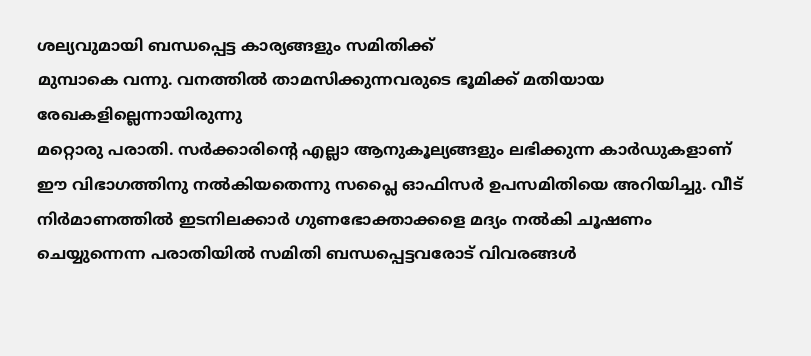ശല്യവുമായി ബന്ധപ്പെട്ട കാര്യങ്ങളും സമിതിക്ക്
മുമ്പാകെ വന്നു. വനത്തില്‍ താമസിക്കുന്നവരുടെ ഭൂമിക്ക് മതിയായ രേഖകളില്ലെന്നായിരുന്നു
മറ്റൊരു പരാതി. സര്‍ക്കാരിന്റെ എല്ലാ ആനുകൂല്യങ്ങളും ലഭിക്കുന്ന കാര്‍ഡുകളാണ്
ഈ വിഭാഗത്തിനു നല്‍കിയതെന്നു സപ്ലൈ ഓഫിസര്‍ ഉപസമിതിയെ അറിയിച്ചു. വീട്
നിര്‍മാണത്തില്‍ ഇടനിലക്കാര്‍ ഗുണഭോക്താക്കളെ മദ്യം നല്‍കി ചൂഷണം ചെയ്യുന്നെന്ന പരാതിയില്‍ സമിതി ബന്ധപ്പെട്ടവരോട് വിവരങ്ങള്‍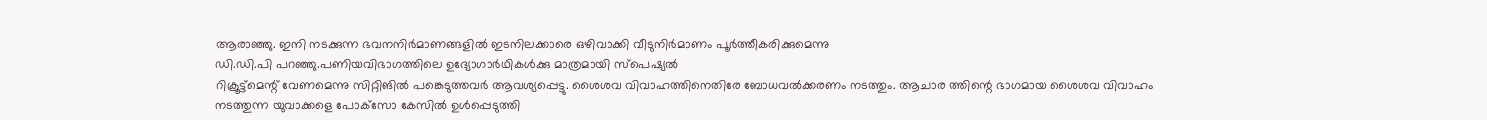ആരാഞ്ഞു. ഇനി നടക്കുന്ന ഭവനനിര്‍മാണങ്ങളില്‍ ഇടനിലക്കാരെ ഒഴിവാക്കി വീടുനിര്‍മാണം പൂര്‍ത്തീകരിക്കുമെന്നു
ഡി.ഡി.പി പറഞ്ഞു.പണിയവിഭാഗത്തിലെ ഉദ്യോഗാര്‍ഥികള്‍ക്കു മാത്രമായി സ്‌പെഷ്യല്‍
റിക്രൂട്ട്‌മെന്റ് വേണമെന്നു സിറ്റിങില്‍ പങ്കെടുത്തവര്‍ ആവശ്യപ്പെട്ടു. ശൈശവ വിവാഹത്തിനെതിരേ ബോധവല്‍ക്കരണം നടത്തും. ആചാര ത്തിന്റെ ഭാഗമായ ശൈശവ വിവാഹം
നടത്തുന്ന യുവാക്കളെ പോക്‌സോ കേസില്‍ ഉള്‍പ്പെടുത്തി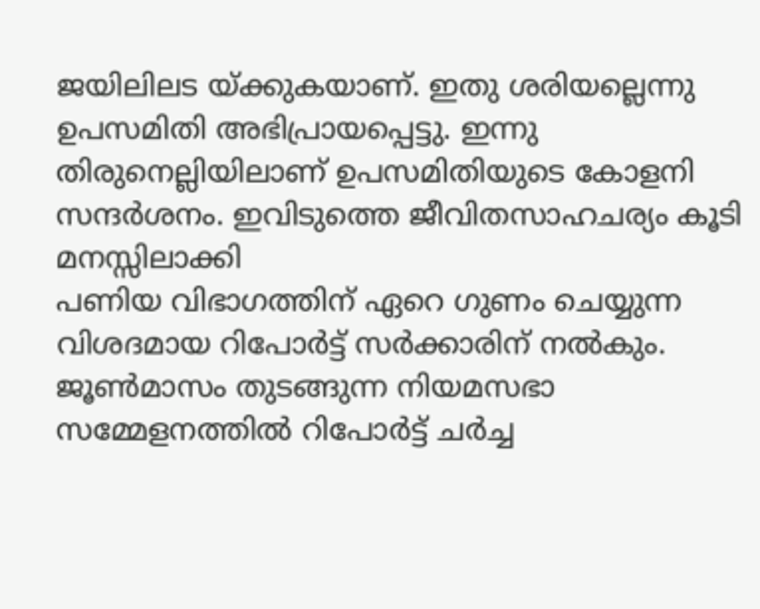ജയിലിലട യ്ക്കുകയാണ്. ഇതു ശരിയല്ലെന്നു ഉപസമിതി അഭിപ്രായപ്പെട്ടു. ഇന്നു തിരുനെല്ലിയിലാണ് ഉപസമിതിയുടെ കോളനി സന്ദര്‍ശനം. ഇവിടുത്തെ ജീവിതസാഹചര്യം കൂടി മനസ്സിലാക്കി
പണിയ വിഭാഗത്തിന് ഏറെ ഗുണം ചെയ്യുന്ന വിശദമായ റിപോര്‍ട്ട് സര്‍ക്കാരിന് നല്‍കും. ജൂണ്‍മാസം തുടങ്ങുന്ന നിയമസഭാ സമ്മേളനത്തില്‍ റിപോര്‍ട്ട് ചര്‍ച്ച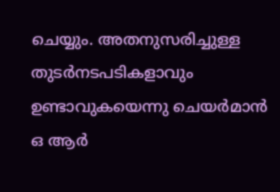ചെയ്യും. അതനുസരിച്ചുള്ള തുടര്‍നടപടികളാവും ഉണ്ടാവുകയെന്നു ചെയര്‍മാന്‍ ഒ ആര്‍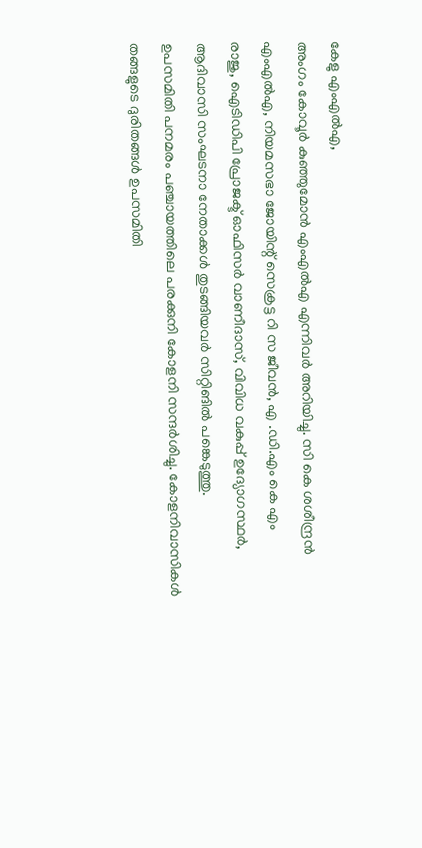കേളു എംഎല്‍എ,
അംഗം കോവൂര്‍ കുഞ്ഞുമോന്‍ എംഎല്‍എ എന്നിവര്‍ അറിയിച്ചു. സി കെ ശശീന്ദ്രന്‍
എംഎല്‍എ, നിയമസഭാ ജോയിന്റ് സെക്രട്ട റി സ ജീവന്‍, എ .ഡി.എം കെ എം
രാജു, ഐടിഡിപി പ്രോജക്ട് ഓഫിസര്‍ വാണീദാസ്, വിവിധ വകുപ്പ് ഉദ്യോഗസ്ഥര്‍, ആദിവാസി സംഘടനാ നേതാക്കള്‍ തുടങ്ങിയവര്‍ സിറ്റിങില്‍ പങ്കെടുത്തു.
ഉപസമിതി പനമരം പഞ്ചായത്തിലെ പരക്കുനി കോളനി സന്ദര്‍ശിച്ചു. കോളനിവാസികള്‍
തങ്ങളുടെ ദുരിതങ്ങള്‍ ഉപസമിതി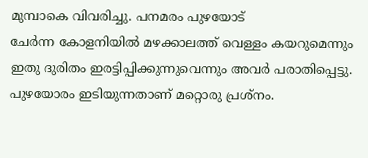മുമ്പാകെ വിവരിച്ചു. പനമരം പുഴയോട്
ചേര്‍ന്ന കോളനിയില്‍ മഴക്കാലത്ത് വെള്ളം കയറുമെന്നും ഇതു ദുരിതം ഇരട്ടിപ്പിക്കുന്നുവെന്നും അവര്‍ പരാതിപ്പെട്ടു. പുഴയോരം ഇടിയുന്നതാണ് മറ്റൊരു പ്രശ്‌നം.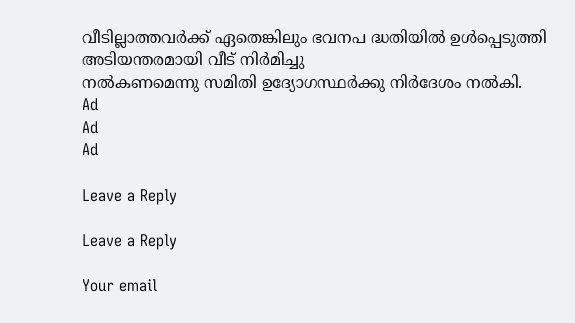വീടില്ലാത്തവര്‍ക്ക് ഏതെങ്കിലും ഭവനപ ദ്ധതിയില്‍ ഉള്‍പ്പെടുത്തി അടിയന്തരമായി വീട് നിര്‍മിച്ചു
നല്‍കണമെന്നു സമിതി ഉദ്യോഗസ്ഥര്‍ക്കു നിര്‍ദേശം നല്‍കി.
Ad
Ad
Ad

Leave a Reply

Leave a Reply

Your email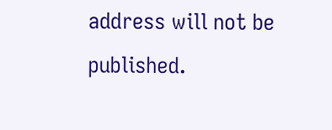address will not be published.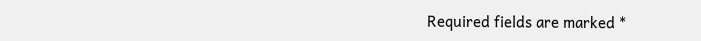Required fields are marked *